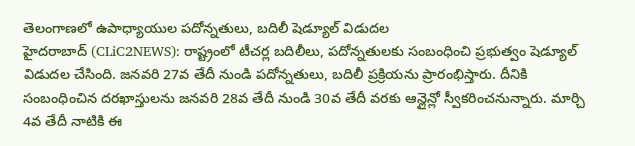తెలంగాణలో ఉపాధ్యాయుల పదోన్నతులు, బదిలీ షెడ్యూల్ విడుదల
హైదరాబాద్ (CLiC2NEWS): రాష్ట్రంలో టీచర్ల బదిలీలు, పదోన్నతులకు సంబంధించి ప్రభుత్వం షెడ్యూల్ విడుదల చేసింది. జనవరి 27వ తేదీ నుండి పదోన్నతులు, బదిలీ ప్రక్రియను ప్రారంభిస్తారు. దీనికి సంబంధించిన దరఖాస్తులను జనవరి 28వ తేదీ నుండి 30వ తేదీ వరకు ఆన్లైన్లో స్వీకరించనున్నారు. మార్చి 4వ తేదీ నాటికి ఈ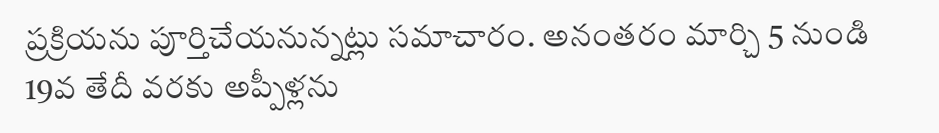ప్రక్రియను పూర్తిచేయనున్నట్లు సమాచారం. అనంతరం మార్చి 5 నుండి 19వ తేదీ వరకు అప్పీళ్లను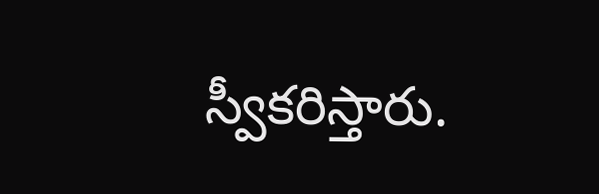స్వీకరిస్తారు.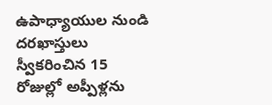ఉపాధ్యాయుల నుండి దరఖాస్తులు స్వీకరించిన 15 రోజుల్లో అప్పీళ్లను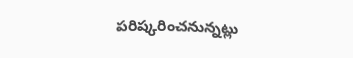పరిష్కరించనున్నట్లు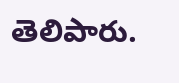తెలిపారు.